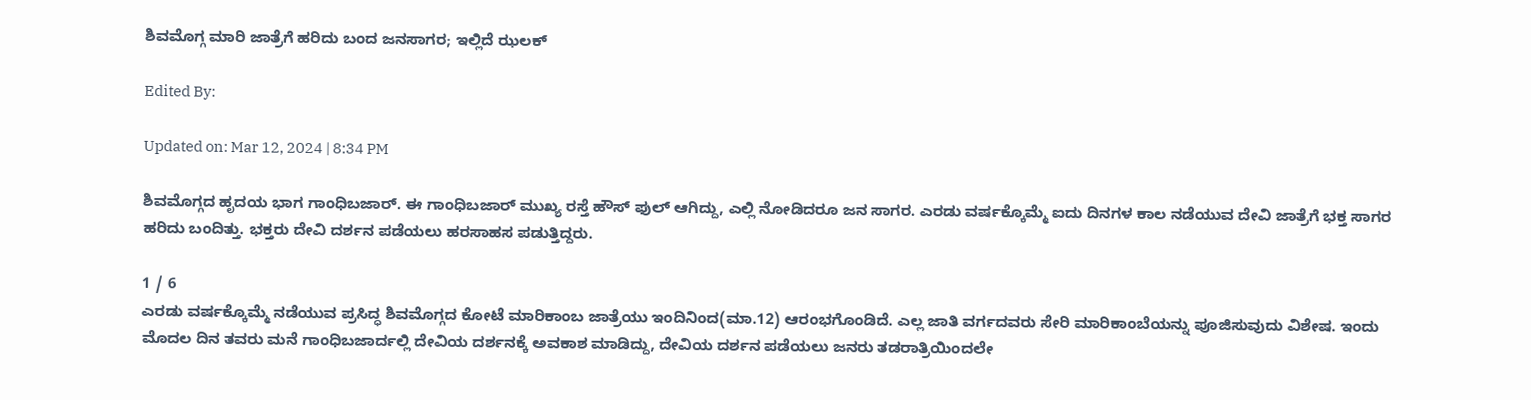ಶಿವಮೊಗ್ಗ ಮಾರಿ ಜಾತ್ರೆಗೆ ಹರಿದು ಬಂದ ಜನಸಾಗರ; ಇಲ್ಲಿದೆ ಝಲಕ್

Edited By:

Updated on: Mar 12, 2024 | 8:34 PM

ಶಿವಮೊಗ್ಗದ ಹೃದಯ ಭಾಗ ಗಾಂಧಿಬಜಾರ್. ಈ ಗಾಂಧಿಬಜಾರ್ ಮುಖ್ಯ ರಸ್ತೆ ಹೌಸ್ ಫುಲ್ ಆಗಿದ್ದು, ಎಲ್ಲಿ ನೋಡಿದರೂ ಜನ ಸಾಗರ. ಎರಡು ವರ್ಷಕ್ಕೊಮ್ಮೆ ಐದು ದಿನಗಳ ಕಾಲ ನಡೆಯುವ ದೇವಿ ಜಾತ್ರೆಗೆ ಭಕ್ತ ಸಾಗರ ಹರಿದು ಬಂದಿತ್ತು. ಭಕ್ತರು ದೇವಿ ದರ್ಶನ ಪಡೆಯಲು ಹರಸಾಹಸ ಪಡುತ್ತಿದ್ದರು.

1 / 6
ಎರಡು ವರ್ಷಕ್ಕೊಮ್ಮೆ ನಡೆಯುವ ಪ್ರಸಿದ್ಧ ಶಿವಮೊಗ್ಗದ ಕೋಟೆ ಮಾರಿಕಾಂಬ ಜಾತ್ರೆಯು ಇಂದಿನಿಂದ(ಮಾ.12) ಆರಂಭಗೊಂಡಿದೆ. ಎಲ್ಲ ಜಾತಿ ವರ್ಗದವರು ಸೇರಿ ಮಾರಿಕಾಂಬೆಯನ್ನು ಪೂಜಿಸುವುದು ವಿಶೇಷ. ಇಂದು ಮೊದಲ ದಿನ ತವರು ಮನೆ ಗಾಂಧಿಬಜಾರ್ದಲ್ಲಿ ದೇವಿಯ ದರ್ಶನಕ್ಕೆ ಅವಕಾಶ ಮಾಡಿದ್ದು, ದೇವಿಯ ದರ್ಶನ ಪಡೆಯಲು ಜನರು ತಡರಾತ್ರಿಯಿಂದಲೇ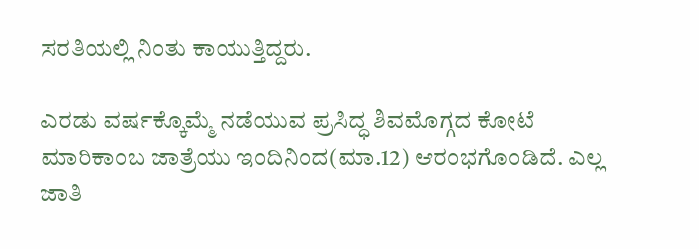ಸರತಿಯಲ್ಲಿ ನಿಂತು ಕಾಯುತ್ತಿದ್ದರು.

ಎರಡು ವರ್ಷಕ್ಕೊಮ್ಮೆ ನಡೆಯುವ ಪ್ರಸಿದ್ಧ ಶಿವಮೊಗ್ಗದ ಕೋಟೆ ಮಾರಿಕಾಂಬ ಜಾತ್ರೆಯು ಇಂದಿನಿಂದ(ಮಾ.12) ಆರಂಭಗೊಂಡಿದೆ. ಎಲ್ಲ ಜಾತಿ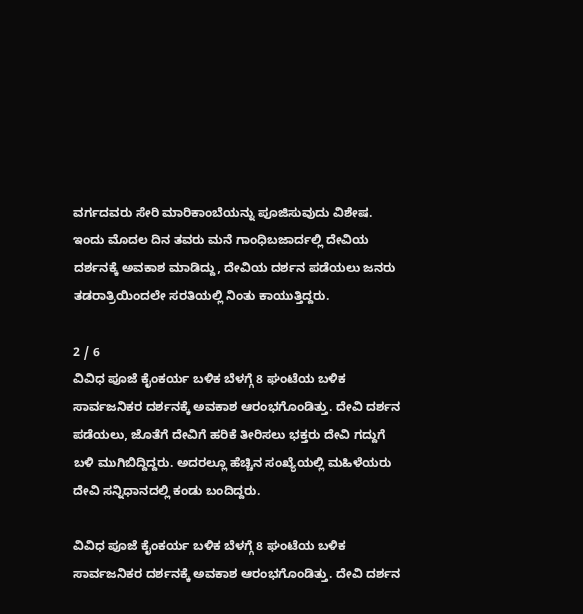ವರ್ಗದವರು ಸೇರಿ ಮಾರಿಕಾಂಬೆಯನ್ನು ಪೂಜಿಸುವುದು ವಿಶೇಷ. ಇಂದು ಮೊದಲ ದಿನ ತವರು ಮನೆ ಗಾಂಧಿಬಜಾರ್ದಲ್ಲಿ ದೇವಿಯ ದರ್ಶನಕ್ಕೆ ಅವಕಾಶ ಮಾಡಿದ್ದು, ದೇವಿಯ ದರ್ಶನ ಪಡೆಯಲು ಜನರು ತಡರಾತ್ರಿಯಿಂದಲೇ ಸರತಿಯಲ್ಲಿ ನಿಂತು ಕಾಯುತ್ತಿದ್ದರು.

2 / 6
ವಿವಿಧ ಪೂಜೆ ಕೈಂಕರ್ಯ ಬಳಿಕ ಬೆಳಗ್ಗೆ 8 ಘಂಟೆಯ ಬಳಿಕ ಸಾರ್ವಜನಿಕರ ದರ್ಶನಕ್ಕೆ ಅವಕಾಶ ಆರಂಭಗೊಂಡಿತ್ತು. ದೇವಿ ದರ್ಶನ ಪಡೆಯಲು, ಜೊತೆಗೆ ದೇವಿಗೆ ಹರಿಕೆ ತೀರಿಸಲು ಭಕ್ತರು ದೇವಿ ಗದ್ದುಗೆ ಬಳಿ ಮುಗಿಬಿದ್ದಿದ್ದರು. ಅದರಲ್ಲೂ ಹೆಚ್ಚಿನ ಸಂಖ್ಯೆಯಲ್ಲಿ ಮಹಿಳೆಯರು ದೇವಿ ಸನ್ನಿಧಾನದಲ್ಲಿ ಕಂಡು ಬಂದಿದ್ದರು.

ವಿವಿಧ ಪೂಜೆ ಕೈಂಕರ್ಯ ಬಳಿಕ ಬೆಳಗ್ಗೆ 8 ಘಂಟೆಯ ಬಳಿಕ ಸಾರ್ವಜನಿಕರ ದರ್ಶನಕ್ಕೆ ಅವಕಾಶ ಆರಂಭಗೊಂಡಿತ್ತು. ದೇವಿ ದರ್ಶನ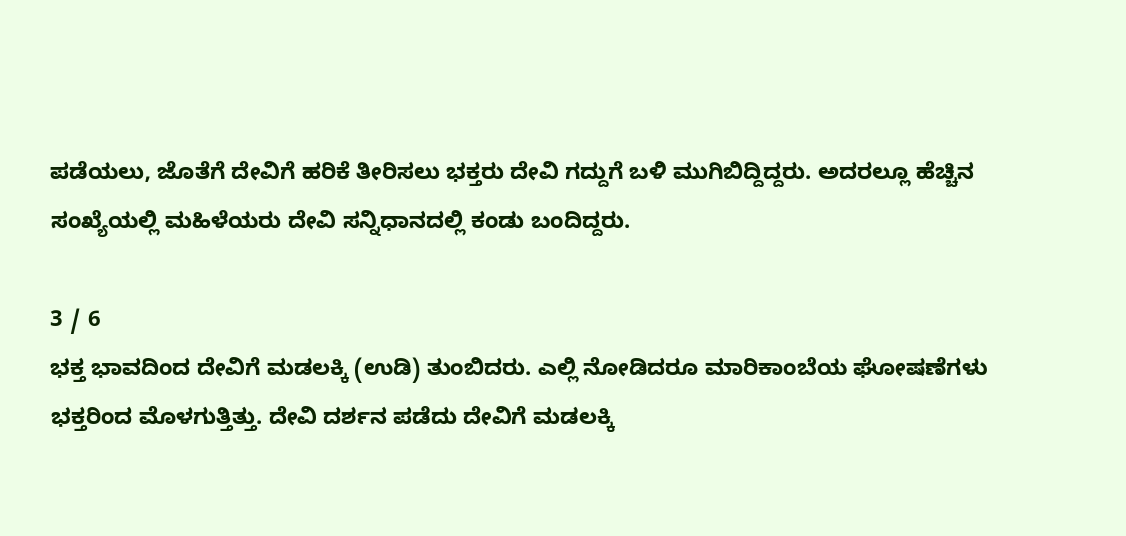ಪಡೆಯಲು, ಜೊತೆಗೆ ದೇವಿಗೆ ಹರಿಕೆ ತೀರಿಸಲು ಭಕ್ತರು ದೇವಿ ಗದ್ದುಗೆ ಬಳಿ ಮುಗಿಬಿದ್ದಿದ್ದರು. ಅದರಲ್ಲೂ ಹೆಚ್ಚಿನ ಸಂಖ್ಯೆಯಲ್ಲಿ ಮಹಿಳೆಯರು ದೇವಿ ಸನ್ನಿಧಾನದಲ್ಲಿ ಕಂಡು ಬಂದಿದ್ದರು.

3 / 6
ಭಕ್ತ ಭಾವದಿಂದ ದೇವಿಗೆ ಮಡಲಕ್ಕಿ (ಉಡಿ) ತುಂಬಿದರು. ಎಲ್ಲಿ ನೋಡಿದರೂ ಮಾರಿಕಾಂಬೆಯ ಘೋಷಣೆಗಳು ಭಕ್ತರಿಂದ ಮೊಳಗುತ್ತಿತ್ತು. ದೇವಿ ದರ್ಶನ ಪಡೆದು ದೇವಿಗೆ ಮಡಲಕ್ಕಿ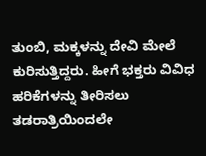ತುಂಬಿ, ಮಕ್ಕಳನ್ನು ದೇವಿ ಮೇಲೆ ಕುರಿಸುತ್ತಿದ್ದರು. ಹೀಗೆ ಭಕ್ತರು ವಿವಿಧ ಹರಿಕೆಗಳನ್ನು ತೀರಿಸಲು ತಡರಾತ್ರಿಯಿಂದಲೇ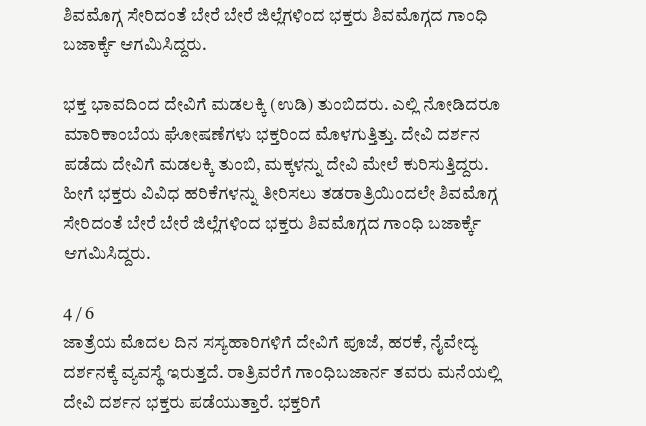ಶಿವಮೊಗ್ಗ ಸೇರಿದಂತೆ ಬೇರೆ ಬೇರೆ ಜಿಲ್ಲೆಗಳಿಂದ ಭಕ್ತರು ಶಿವಮೊಗ್ಗದ ಗಾಂಧಿ ಬಜಾರ್ಕ್ಕೆ ಆಗಮಿಸಿದ್ದರು.

ಭಕ್ತ ಭಾವದಿಂದ ದೇವಿಗೆ ಮಡಲಕ್ಕಿ (ಉಡಿ) ತುಂಬಿದರು. ಎಲ್ಲಿ ನೋಡಿದರೂ ಮಾರಿಕಾಂಬೆಯ ಘೋಷಣೆಗಳು ಭಕ್ತರಿಂದ ಮೊಳಗುತ್ತಿತ್ತು. ದೇವಿ ದರ್ಶನ ಪಡೆದು ದೇವಿಗೆ ಮಡಲಕ್ಕಿ ತುಂಬಿ, ಮಕ್ಕಳನ್ನು ದೇವಿ ಮೇಲೆ ಕುರಿಸುತ್ತಿದ್ದರು. ಹೀಗೆ ಭಕ್ತರು ವಿವಿಧ ಹರಿಕೆಗಳನ್ನು ತೀರಿಸಲು ತಡರಾತ್ರಿಯಿಂದಲೇ ಶಿವಮೊಗ್ಗ ಸೇರಿದಂತೆ ಬೇರೆ ಬೇರೆ ಜಿಲ್ಲೆಗಳಿಂದ ಭಕ್ತರು ಶಿವಮೊಗ್ಗದ ಗಾಂಧಿ ಬಜಾರ್ಕ್ಕೆ ಆಗಮಿಸಿದ್ದರು.

4 / 6
ಜಾತ್ರೆಯ ಮೊದಲ ದಿನ ಸಸ್ಯಹಾರಿಗಳಿಗೆ ದೇವಿಗೆ ಪೂಜೆ, ಹರಕೆ, ನೈವೇದ್ಯ ದರ್ಶನಕ್ಕೆ ವ್ಯವಸ್ಥೆ ಇರುತ್ತದೆ. ರಾತ್ರಿವರೆಗೆ ಗಾಂಧಿಬಜಾರ್ನ ತವರು ಮನೆಯಲ್ಲಿ ದೇವಿ ದರ್ಶನ ಭಕ್ತರು ಪಡೆಯುತ್ತಾರೆ. ಭಕ್ತರಿಗೆ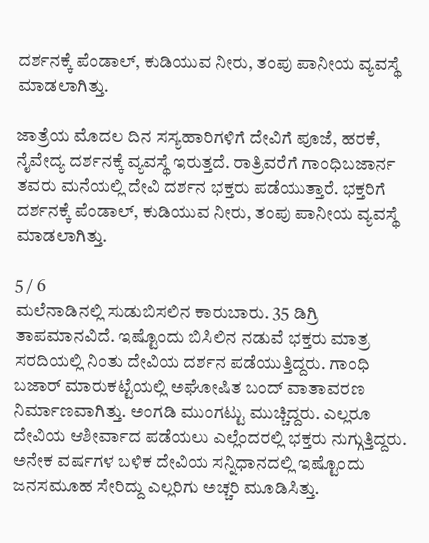ದರ್ಶನಕ್ಕೆ ಪೆಂಡಾಲ್, ಕುಡಿಯುವ ನೀರು, ತಂಪು ಪಾನೀಯ ವ್ಯವಸ್ಥೆ ಮಾಡಲಾಗಿತ್ತು.

ಜಾತ್ರೆಯ ಮೊದಲ ದಿನ ಸಸ್ಯಹಾರಿಗಳಿಗೆ ದೇವಿಗೆ ಪೂಜೆ, ಹರಕೆ, ನೈವೇದ್ಯ ದರ್ಶನಕ್ಕೆ ವ್ಯವಸ್ಥೆ ಇರುತ್ತದೆ. ರಾತ್ರಿವರೆಗೆ ಗಾಂಧಿಬಜಾರ್ನ ತವರು ಮನೆಯಲ್ಲಿ ದೇವಿ ದರ್ಶನ ಭಕ್ತರು ಪಡೆಯುತ್ತಾರೆ. ಭಕ್ತರಿಗೆ ದರ್ಶನಕ್ಕೆ ಪೆಂಡಾಲ್, ಕುಡಿಯುವ ನೀರು, ತಂಪು ಪಾನೀಯ ವ್ಯವಸ್ಥೆ ಮಾಡಲಾಗಿತ್ತು.

5 / 6
ಮಲೆನಾಡಿನಲ್ಲಿ ಸುಡುಬಿಸಲಿನ ಕಾರುಬಾರು. 35 ಡಿಗ್ರಿ ತಾಪಮಾನವಿದೆ. ಇಷ್ಟೊಂದು ಬಿಸಿಲಿನ ನಡುವೆ ಭಕ್ತರು ಮಾತ್ರ ಸರದಿಯಲ್ಲಿ ನಿಂತು ದೇವಿಯ ದರ್ಶನ ಪಡೆಯುತ್ತಿದ್ದರು. ಗಾಂಧಿ ಬಜಾರ್ ಮಾರುಕಟ್ಟೆಯಲ್ಲಿ ಅಘೋಷಿತ ಬಂದ್ ವಾತಾವರಣ ನಿರ್ಮಾಣವಾಗಿತ್ತು. ಅಂಗಡಿ ಮುಂಗಟ್ಟು ಮುಚ್ಚಿದ್ದರು. ಎಲ್ಲರೂ ದೇವಿಯ ಆಶೀರ್ವಾದ ಪಡೆಯಲು ಎಲ್ಲೆಂದರಲ್ಲಿ ಭಕ್ತರು ನುಗ್ಗುತ್ತಿದ್ದರು. ಅನೇಕ ವರ್ಷಗಳ ಬಳಿಕ ದೇವಿಯ ಸನ್ನಿಧಾನದಲ್ಲಿ ಇಷ್ಟೊಂದು ಜನಸಮೂಹ ಸೇರಿದ್ದು ಎಲ್ಲರಿಗು ಅಚ್ಚರಿ ಮೂಡಿಸಿತ್ತು.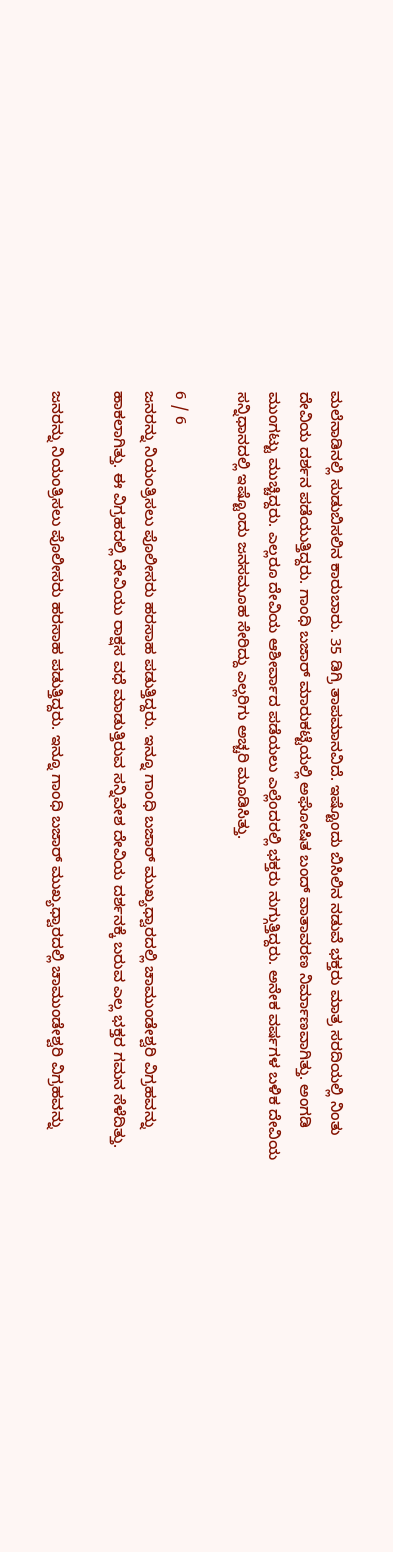ಮಲೆನಾಡಿನಲ್ಲಿ ಸುಡುಬಿಸಲಿನ ಕಾರುಬಾರು. 35 ಡಿಗ್ರಿ ತಾಪಮಾನವಿದೆ. ಇಷ್ಟೊಂದು ಬಿಸಿಲಿನ ನಡುವೆ ಭಕ್ತರು ಮಾತ್ರ ಸರದಿಯಲ್ಲಿ ನಿಂತು ದೇವಿಯ ದರ್ಶನ ಪಡೆಯುತ್ತಿದ್ದರು. ಗಾಂಧಿ ಬಜಾರ್ ಮಾರುಕಟ್ಟೆಯಲ್ಲಿ ಅಘೋಷಿತ ಬಂದ್ ವಾತಾವರಣ ನಿರ್ಮಾಣವಾಗಿತ್ತು. ಅಂಗಡಿ ಮುಂಗಟ್ಟು ಮುಚ್ಚಿದ್ದರು. ಎಲ್ಲರೂ ದೇವಿಯ ಆಶೀರ್ವಾದ ಪಡೆಯಲು ಎಲ್ಲೆಂದರಲ್ಲಿ ಭಕ್ತರು ನುಗ್ಗುತ್ತಿದ್ದರು. ಅನೇಕ ವರ್ಷಗಳ ಬಳಿಕ ದೇವಿಯ ಸನ್ನಿಧಾನದಲ್ಲಿ ಇಷ್ಟೊಂದು ಜನಸಮೂಹ ಸೇರಿದ್ದು ಎಲ್ಲರಿಗು ಅಚ್ಚರಿ ಮೂಡಿಸಿತ್ತು.

6 / 6
ಜನರನ್ನು ನಿಯಂತ್ರಿಸಲು ಪೊಲೀಸರು ಹರಸಾಹ ಪಡುತ್ತಿದ್ದರು. ಇನ್ನೂ ಗಾಂಧಿ ಬಜಾರ್ ಮುಖ್ಯಧ್ವಾರದಲ್ಲಿ ಚಾಮುಂಡೇಶ್ವರಿ ವಿಗ್ರಹವನ್ನು ಹಾಕಲಾಗಿತ್ತು. ಈ ವಿಗ್ರಹದಲ್ಲಿ ದೇವಿಯು ರಾಕ್ಷಸ ವಧೆ ಮಾಡುತ್ತಿರುವ ಸನ್ನಿವೇಶ ದೇವಿಯ ದರ್ಶನಕ್ಕೆ ಬರುವ ಎಲ್ಲ ಭಕ್ತರ ಗಮನ ಸೆಳೆದಿತ್ತು.

ಜನರನ್ನು ನಿಯಂತ್ರಿಸಲು ಪೊಲೀಸರು ಹರಸಾಹ ಪಡುತ್ತಿದ್ದರು. ಇನ್ನೂ ಗಾಂಧಿ ಬಜಾರ್ ಮುಖ್ಯಧ್ವಾರದಲ್ಲಿ ಚಾಮುಂಡೇಶ್ವರಿ ವಿಗ್ರಹವನ್ನು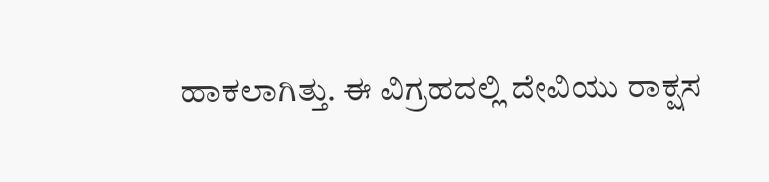ಹಾಕಲಾಗಿತ್ತು. ಈ ವಿಗ್ರಹದಲ್ಲಿ ದೇವಿಯು ರಾಕ್ಷಸ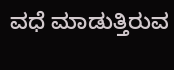ವಧೆ ಮಾಡುತ್ತಿರುವ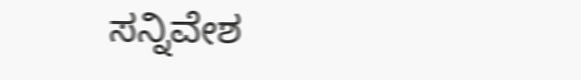ಸನ್ನಿವೇಶ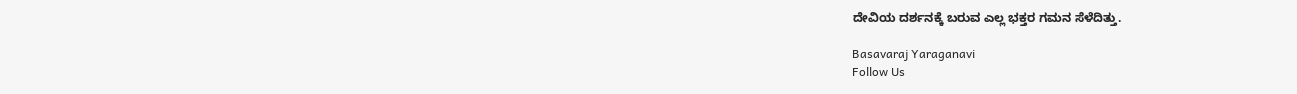ದೇವಿಯ ದರ್ಶನಕ್ಕೆ ಬರುವ ಎಲ್ಲ ಭಕ್ತರ ಗಮನ ಸೆಳೆದಿತ್ತು.

Basavaraj Yaraganavi
Follow Us